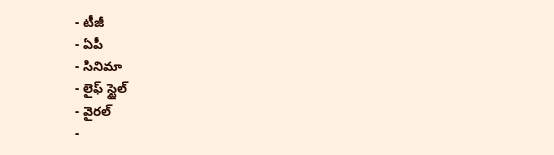- టీజీ
- ఏపీ
- సినిమా
- లైఫ్ స్టైల్
- వైరల్
-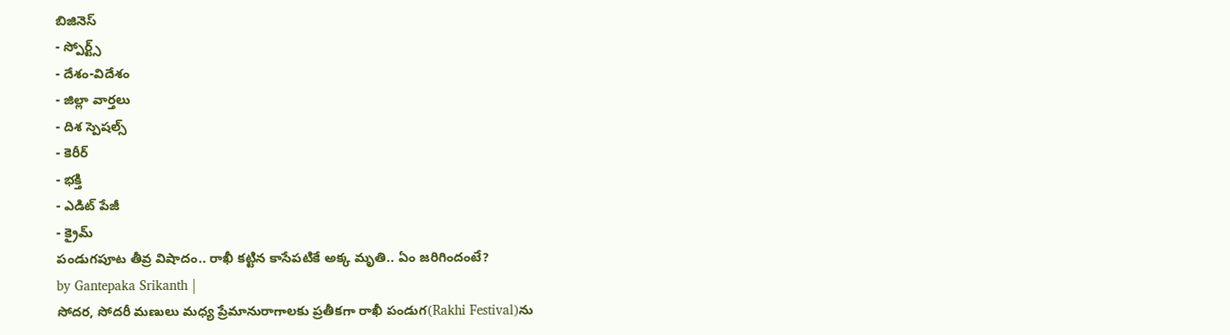బిజినెస్
- స్పోర్ట్స్
- దేశం-విదేశం
- జిల్లా వార్తలు
- దిశ స్పెషల్స్
- కెరీర్
- భక్తి
- ఎడిట్ పేజీ
- క్రైమ్
పండుగపూట తీవ్ర విషాదం.. రాఖీ కట్టిన కాసేపటికే అక్క మృతి.. ఏం జరిగిందంటే?
by Gantepaka Srikanth |
సోదర, సోదరీ మణులు మధ్య ప్రేమానురాగాలకు ప్రతీకగా రాఖీ పండుగ(Rakhi Festival)ను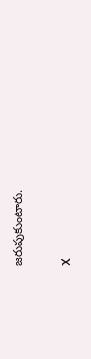జరుపుకుంటారు.

X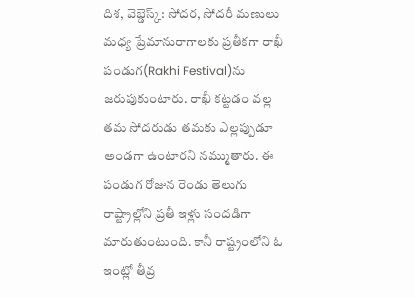దిశ, వెబ్డెస్క్: సోదర, సోదరీ మణులు మధ్య ప్రేమానురాగాలకు ప్రతీకగా రాఖీ పండుగ(Rakhi Festival)ను జరుపుకుంటారు. రాఖీ కట్టడం వల్ల తమ సోదరుడు తమకు ఎల్లప్పుడూ అండగా ఉంటారని నమ్ముతారు. ఈ పండుగ రోజున రెండు తెలుగు రాష్ట్రాల్లోని ప్రతీ ఇళ్లు సందడిగా మారుతుంటుంది. కానీ రాష్ట్రంలోని ఓ ఇంట్లో తీవ్ర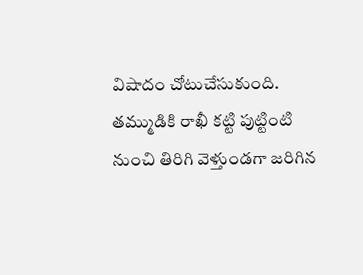విషాదం చోటుచేసుకుంది. తమ్ముడికి రాఖీ కట్టి పుట్టింటి నుంచి తిరిగి వెళ్తుండగా జరిగిన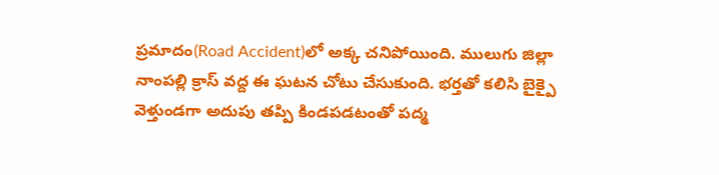ప్రమాదం(Road Accident)లో అక్క చనిపోయింది. ములుగు జిల్లా నాంపల్లి క్రాస్ వద్ద ఈ ఘటన చోటు చేసుకుంది. భర్తతో కలిసి బైక్పై వెళ్తుండగా అదుపు తప్పి కిండపడటంతో పద్మ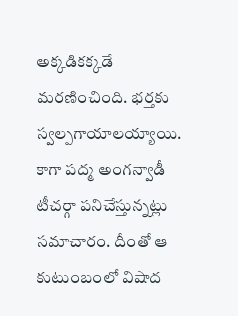అక్కడికక్కడే మరణించింది. భర్తకు స్వల్పగాయాలయ్యాయి. కాగా పద్మ అంగన్వాడీ టీచర్గా పనిచేస్తున్నట్లు సమాచారం. దీంతో ఆ కుటుంబంలో విషాద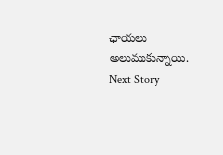ఛాయలు అలుముకున్నాయి.
Next Story